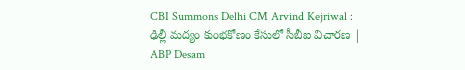CBI Summons Delhi CM Arvind Kejriwal : ఢిల్లీ మద్యం కుంభకోణం కేసులో సీబీఐ విచారణ | ABP Desam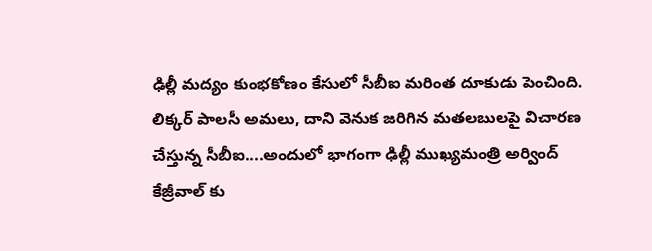ఢిల్లీ మద్యం కుంభకోణం కేసులో సీబీఐ మరింత దూకుడు పెంచింది. లిక్కర్ పాలసీ అమలు, దాని వెనుక జరిగిన మతలబులపై విచారణ చేస్తున్న సీబీఐ....అందులో భాగంగా ఢిల్లీ ముఖ్యమంత్రి అర్వింద్ కేజ్రీవాల్ కు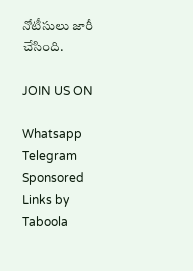నోటీసులు జారీ చేసింది.

JOIN US ON

Whatsapp
Telegram
Sponsored Links by Taboola